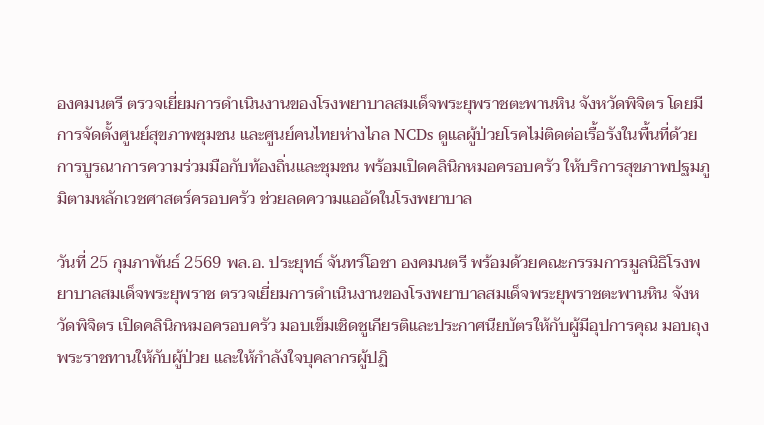องคมนตรี ตรวจเยี่ยมการดำเนินงานของโรงพยาบาลสมเด็จพระยุพราชตะพานหิน จังหวัดพิจิตร โดยมีการจัดตั้งศูนย์สุขภาพชุมชน และศูนย์คนไทยห่างไกล NCDs ดูแลผู้ป่วยโรคไม่ติดต่อเรื้อรังในพื้นที่ด้วยการบูรณาการความร่วมมือกับท้องถิ่นและชุมชน พร้อมเปิดคลินิกหมอครอบครัว ให้บริการสุขภาพปฐมภูมิตามหลักเวชศาสตร์ครอบครัว ช่วยลดความแออัดในโรงพยาบาล

วันที่ 25 กุมภาพันธ์ 2569 พล.อ. ประยุทธ์ จันทร์โอชา องคมนตรี พร้อมด้วยคณะกรรมการมูลนิธิโรงพยาบาลสมเด็จพระยุพราช ตรวจเยี่ยมการดำเนินงานของโรงพยาบาลสมเด็จพระยุพราชตะพานหิน จังหวัดพิจิตร เปิดคลินิกหมอครอบครัว มอบเข็มเชิดชูเกียรติและประกาศนียบัตรให้กับผู้มีอุปการคุณ มอบถุงพระราชทานให้กับผู้ป่วย และให้กำลังใจบุคลากรผู้ปฏิ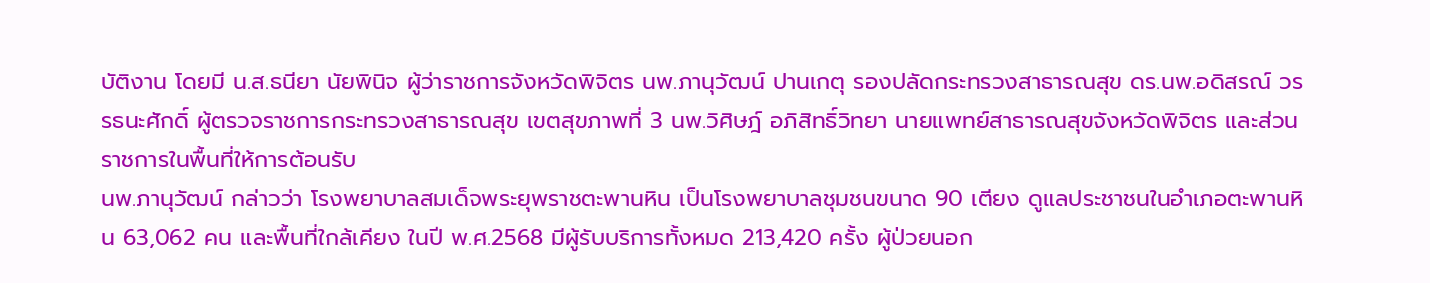บัติงาน โดยมี น.ส.ธนียา นัยพินิจ ผู้ว่าราชการจังหวัดพิจิตร นพ.ภานุวัฒน์ ปานเกตุ รองปลัดกระทรวงสาธารณสุข ดร.นพ.อดิสรณ์ วรรธนะศักดิ์ ผู้ตรวจราชการกระทรวงสาธารณสุข เขตสุขภาพที่ 3 นพ.วิศิษฎ์ อภิสิทธิ์วิทยา นายแพทย์สาธารณสุขจังหวัดพิจิตร และส่วนราชการในพื้นที่ให้การต้อนรับ
นพ.ภานุวัฒน์ กล่าวว่า โรงพยาบาลสมเด็จพระยุพราชตะพานหิน เป็นโรงพยาบาลชุมชนขนาด 90 เตียง ดูแลประชาชนในอำเภอตะพานหิน 63,062 คน และพื้นที่ใกล้เคียง ในปี พ.ศ.2568 มีผู้รับบริการทั้งหมด 213,420 ครั้ง ผู้ป่วยนอก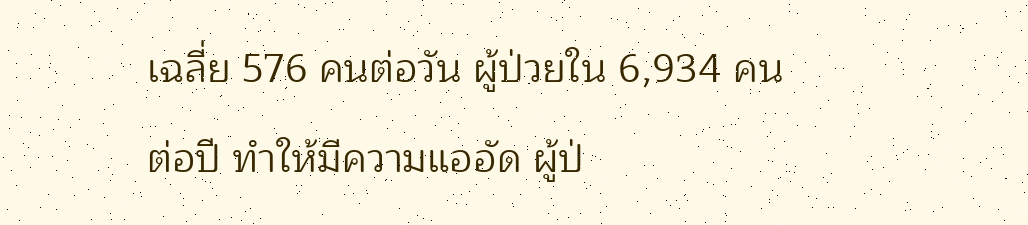เฉลี่ย 576 คนต่อวัน ผู้ป่วยใน 6,934 คนต่อปี ทำให้มีความแออัด ผู้ป่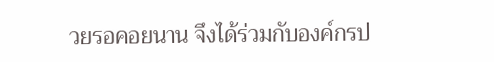วยรอคอยนาน จึงได้ร่วมกับองค์กรป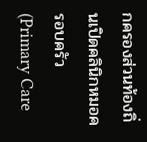กครองส่วนท้องถิ่นเปิดคลินิกหมอครอบครัว (Primary Care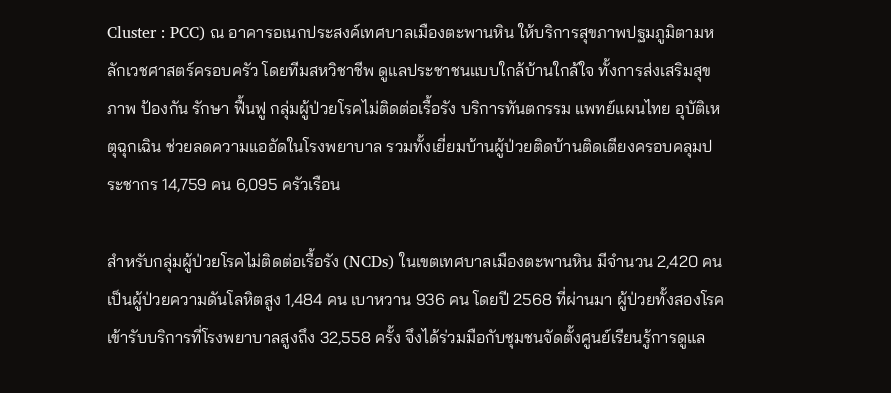Cluster : PCC) ณ อาคารอเนกประสงค์เทศบาลเมืองตะพานหิน ให้บริการสุขภาพปฐมภูมิตามหลักเวชศาสตร์ครอบครัว โดยทีมสหวิชาชีพ ดูแลประชาชนแบบใกล้บ้านใกล้ใจ ทั้งการส่งเสริมสุขภาพ ป้องกัน รักษา ฟื้นฟู กลุ่มผู้ป่วยโรคไม่ติดต่อเรื้อรัง บริการทันตกรรม แพทย์แผนไทย อุบัติเหตุฉุกเฉิน ช่วยลดความแออัดในโรงพยาบาล รวมทั้งเยี่ยมบ้านผู้ป่วยติดบ้านติดเตียงครอบคลุมประชากร 14,759 คน 6,095 ครัวเรือน

สำหรับกลุ่มผู้ป่วยโรคไม่ติดต่อเรื้อรัง (NCDs) ในเขตเทศบาลเมืองตะพานหิน มีจำนวน 2,420 คน เป็นผู้ป่วยความดันโลหิตสูง 1,484 คน เบาหวาน 936 คน โดยปี 2568 ที่ผ่านมา ผู้ป่วยทั้งสองโรคเข้ารับบริการที่โรงพยาบาลสูงถึง 32,558 ครั้ง จึงได้ร่วมมือกับชุมชนจัดตั้งศูนย์เรียนรู้การดูแล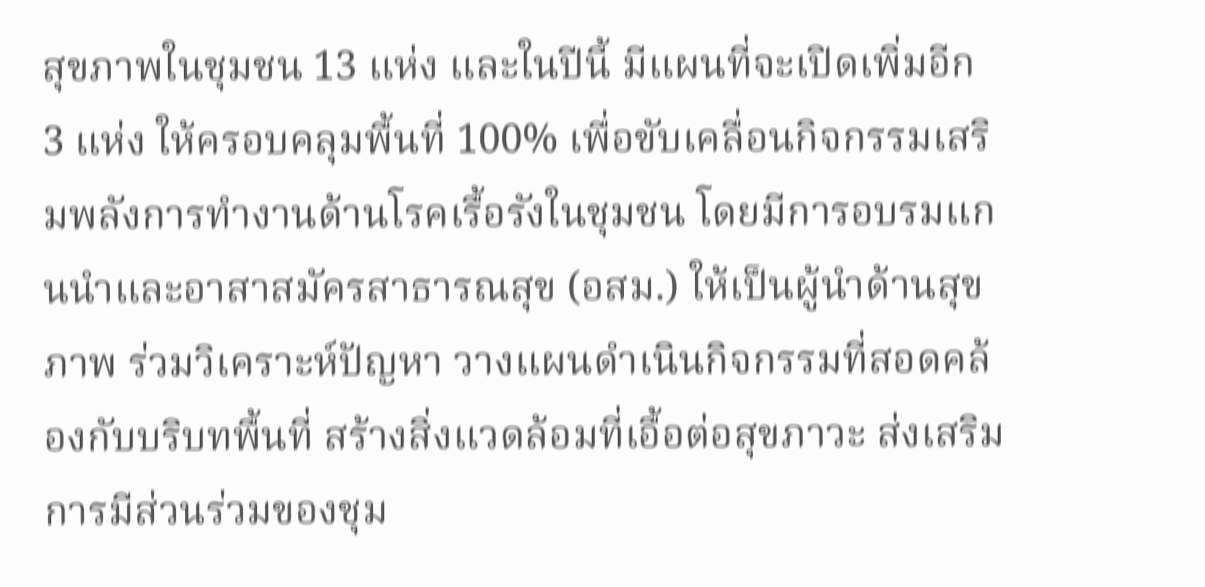สุขภาพในชุมชน 13 แห่ง และในปีนี้ มีแผนที่จะเปิดเพิ่มอีก 3 แห่ง ให้ครอบคลุมพื้นที่ 100% เพื่อขับเคลื่อนกิจกรรมเสริมพลังการทำงานด้านโรคเรื้อรังในชุมชน โดยมีการอบรมแกนนําและอาสาสมัครสาธารณสุข (อสม.) ให้เป็นผู้นําด้านสุขภาพ ร่วมวิเคราะห์ปัญหา วางแผนดำเนินกิจกรรมที่สอดคล้องกับบริบทพื้นที่ สร้างสิ่งแวดล้อมที่เอื้อต่อสุขภาวะ ส่งเสริมการมีส่วนร่วมของชุม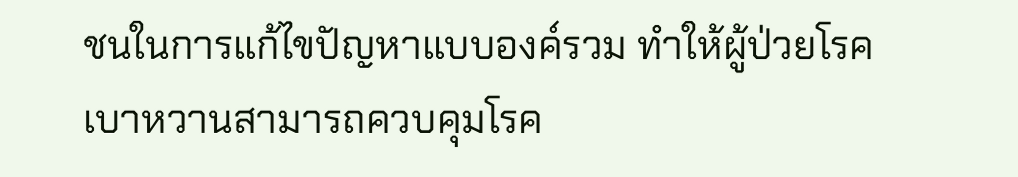ชนในการแก้ไขปัญหาแบบองค์รวม ทำให้ผู้ป่วยโรคเบาหวานสามารถควบคุมโรค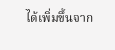ได้เพิ่มขึ้นจาก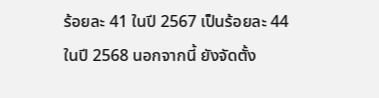ร้อยละ 41 ในปี 2567 เป็นร้อยละ 44 ในปี 2568 นอกจากนี้ ยังจัดตั้ง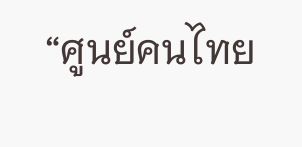“ศูนย์คนไทย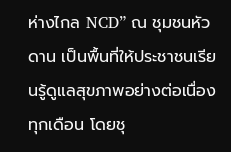ห่างไกล NCD” ณ ชุมชนหัวดาน เป็นพื้นที่ให้ประชาชนเรียนรู้ดูแลสุขภาพอย่างต่อเนื่องทุกเดือน โดยชุ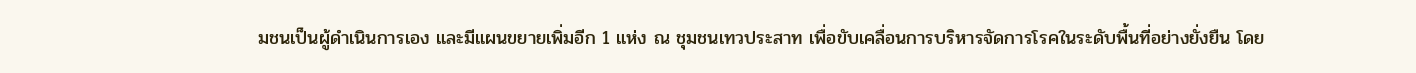มชนเป็นผู้ดําเนินการเอง และมีแผนขยายเพิ่มอีก 1 แห่ง ณ ชุมชนเทวประสาท เพื่อขับเคลื่อนการบริหารจัดการโรคในระดับพื้นที่อย่างยั่งยืน โดย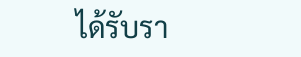ได้รับรา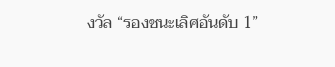งวัล “รองชนะเลิศอันดับ 1”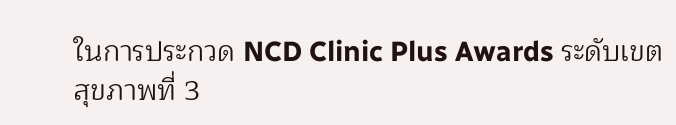ในการประกวด NCD Clinic Plus Awards ระดับเขตสุขภาพที่ 3